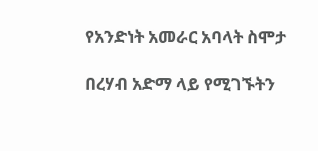የአንድነት አመራር አባላት ስሞታ

በረሃብ አድማ ላይ የሚገኙትን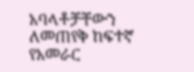አባላቶቻቸውን ለመጠየቅ ከፍተኛ የአመራር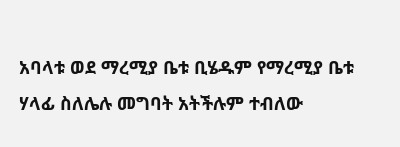አባላቱ ወደ ማረሚያ ቤቱ ቢሄዱም የማረሚያ ቤቱ ሃላፊ ስለሌሉ መግባት አትችሉም ተብለው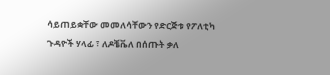ሳይጠይቋቸው መመለሳቸውን የድርጅቱ የፖለቲካ ጉዳዮች ሃላፊ ፣ ለዶቼቬለ በሰጡት ቃለ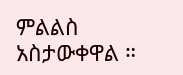ምልልስ አስታውቀዋል ።